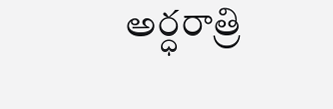అర్ధరాత్రి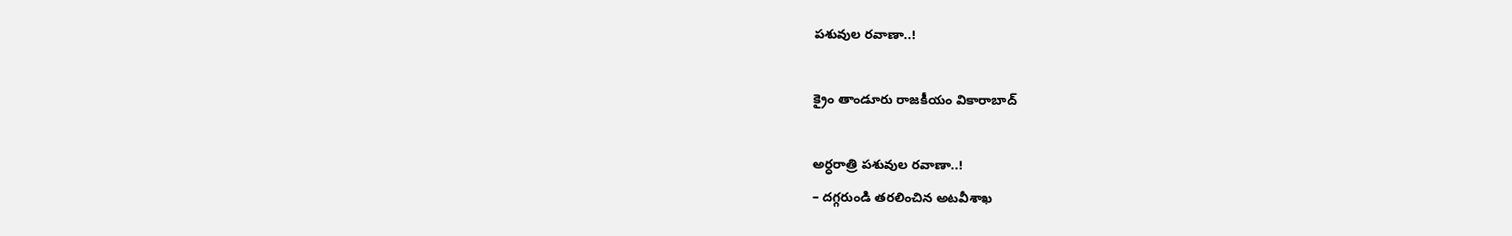పశువుల రవాణా..!

క్రైం తాండూరు రాజకీయం వికారాబాద్

అర్ధరాత్రి పశువుల రవాణా..!
– దగ్గరుండి తరలించిన అటవీశాఖ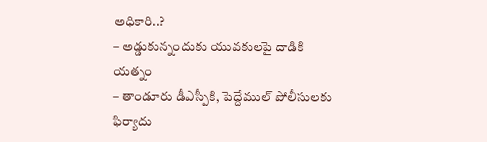అధికారి..?
– అడ్డుకున్నందుకు యువకులపై దాడికి యత్నం
– తాండూరు డీఎస్పీకి, పెద్దేముల్ పోలీసులకు ఫిర్యాదు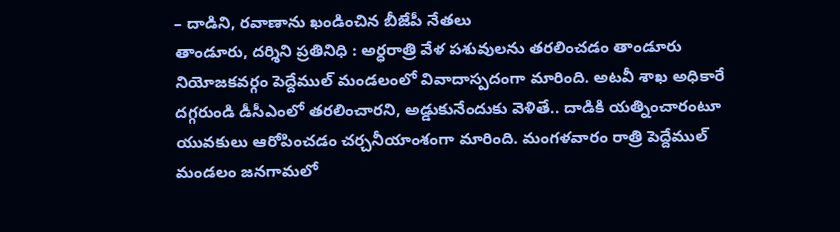– దాడిని, రవాణాను ఖండించిన బీజేపీ నేతలు
తాండూరు, దర్శిని ప్రతినిధి : అర్ధరాత్రి వేళ పశువులను తరలించడం తాండూరు నియోజకవర్గం పెద్దేముల్ మండలంలో వివాదాస్పదంగా మారింది. అటవీ శాఖ అధికారే దగ్గరుండి డీసీఎంలో తరలించారని, అడ్డుకునేందుకు వెళితే.. దాడికి యత్నించారంటూ యువకులు ఆరోపించడం చర్చనీయాంశంగా మారింది. మంగళవారం రాత్రి పెద్దేముల్ మండలం జనగామలో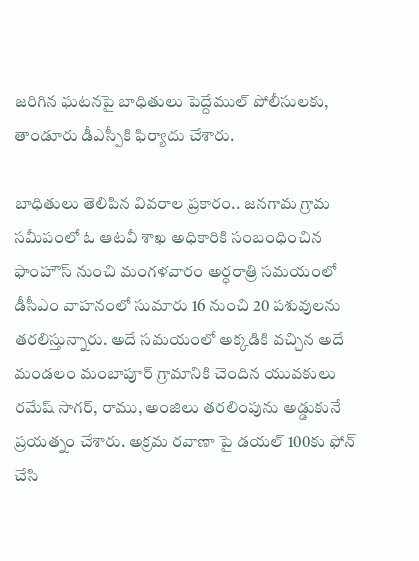జరిగిన ఘటనపై బాధితులు పెద్దేముల్ పోలీసులకు, తాండూరు డీఎస్పీకి ఫిర్యాదు చేశారు.

బాధితులు తెలిపిన వివరాల ప్రకారం.. జనగామ గ్రామ సమీపంలో ఓ ఆటవీ శాఖ అధికారికి సంబంధించిన ఫాంహౌస్ నుంచి మంగళవారం అర్ధరాత్రి సమయంలో డీసీఎం వాహనంలో సుమారు 16 నుంచి 20 పశువులను తరలిస్తున్నారు. అదే సమయంలో అక్కడికి వచ్చిన అదే మండలం మంబాపూర్ గ్రామానికి చెందిన యువకులు రమేష్ సాగర్, రాము, అంజిలు తరలింపును అడ్డుకునే ప్రయత్నం చేశారు. అక్రమ రవాణా పై డయల్ 100కు ఫోన్ చేసి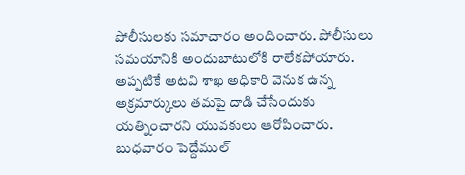పోలీసులకు సమాచారం అందించారు. పోలీసులు సమయానికి అందుబాటులోకి రాలేకపోయారు. అప్పటికే అటవి శాఖ అధికారి వెనుక ఉన్న అక్రమార్కులు తమపై దాడి చేసేందుకు యత్నించారని యువకులు ఆరోపించారు. బుధవారం పెద్దేముల్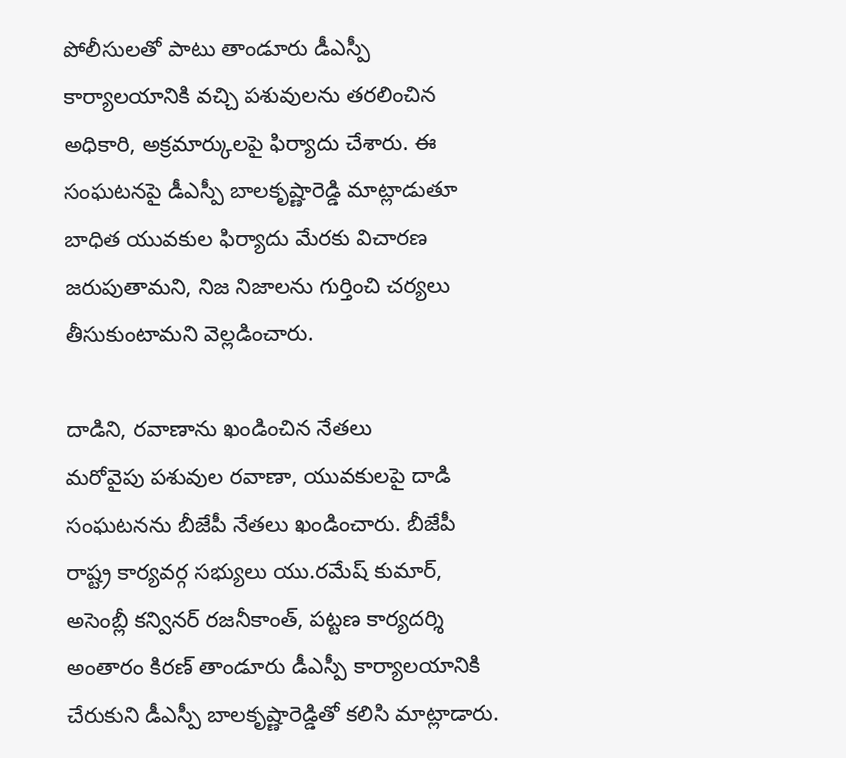పోలీసులతో పాటు తాండూరు డీఎస్పీ కార్యాలయానికి వచ్చి పశువులను తరలించిన అధికారి, అక్రమార్కులపై ఫిర్యాదు చేశారు. ఈ సంఘటనపై డీఎస్పీ బాలకృష్ణారెడ్డి మాట్లాడుతూ బాధిత యువకుల ఫిర్యాదు మేరకు విచారణ జరుపుతామని, నిజ నిజాలను గుర్తించి చర్యలు తీసుకుంటామని వెల్లడించారు.

దాడిని, రవాణాను ఖండించిన నేతలు
మరోవైపు పశువుల రవాణా, యువకులపై దాడి సంఘటనను బీజేపీ నేతలు ఖండించారు. బీజేపీ రాష్ట్ర కార్యవర్గ సభ్యులు యు.రమేష్ కుమార్, అసెంబ్లీ కన్వినర్ రజనీకాంత్, పట్టణ కార్యదర్శి అంతారం కిరణ్ తాండూరు డీఎస్పీ కార్యాలయానికి చేరుకుని డీఎస్పీ బాలకృష్ణారెడ్డితో కలిసి మాట్లాడారు.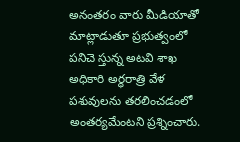అనంతరం వారు మీడియాతో మాట్లాడుతూ ప్రభుత్వంలో పనిచె స్తున్న అటవి శాఖ అధికారి అర్ధరాత్రి వేళ పశువులను తరలించడంలో అంతర్యమేంటని ప్రశ్నించారు.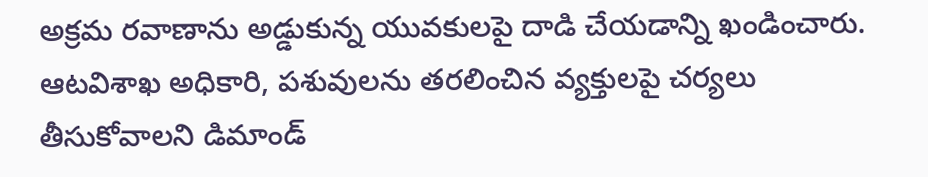అక్రమ రవాణాను అడ్డుకున్న యువకులపై దాడి చేయడాన్ని ఖండించారు. ఆటవిశాఖ అధికారి, పశువులను తరలించిన వ్యక్తులపై చర్యలు తీసుకోవాలని డిమాండ్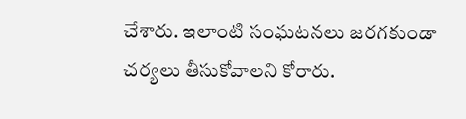చేశారు. ఇలాంటి సంఘటనలు జరగకుండా చర్యలు తీసుకోవాలని కోరారు.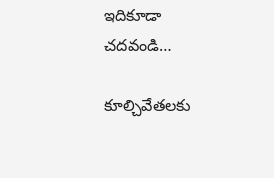ఇదికూడా చదవండి…

కూల్చివేతలకు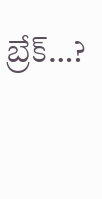బ్రేక్…?